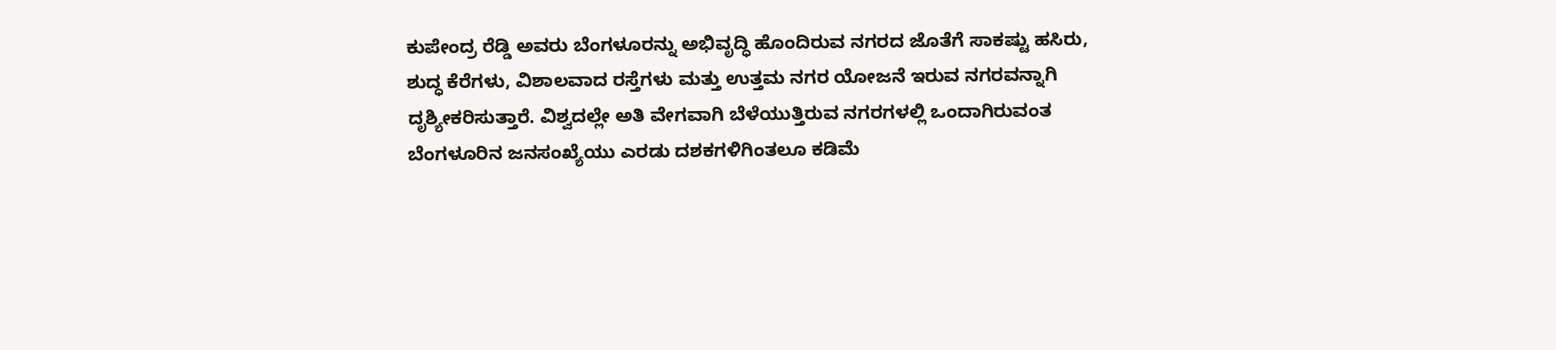ಕುಪೇಂದ್ರ ರೆಡ್ಡಿ ಅವರು ಬೆಂಗಳೂರನ್ನು ಅಭಿವೃದ್ಧಿ ಹೊಂದಿರುವ ನಗರದ ಜೊತೆಗೆ ಸಾಕಷ್ಟು ಹಸಿರು, ಶುದ್ಧ ಕೆರೆಗಳು, ವಿಶಾಲವಾದ ರಸ್ತೆಗಳು ಮತ್ತು ಉತ್ತಮ ನಗರ ಯೋಜನೆ ಇರುವ ನಗರವನ್ನಾಗಿ ದೃಶ್ಯೀಕರಿಸುತ್ತಾರೆ. ವಿಶ್ವದಲ್ಲೇ ಅತಿ ವೇಗವಾಗಿ ಬೆಳೆಯುತ್ತಿರುವ ನಗರಗಳಲ್ಲಿ ಒಂದಾಗಿರುವಂತ ಬೆಂಗಳೂರಿನ ಜನಸಂಖ್ಯೆಯು ಎರಡು ದಶಕಗಳಿಗಿಂತಲೂ ಕಡಿಮೆ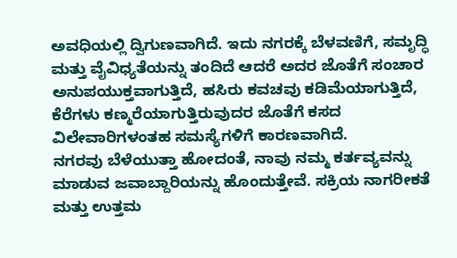ಅವಧಿಯಲ್ಲಿ ದ್ವಿಗುಣವಾಗಿದೆ. ಇದು ನಗರಕ್ಕೆ ಬೆಳವಣಿಗೆ, ಸಮೃದ್ಧಿ ಮತ್ತು ವೈವಿಧ್ಯತೆಯನ್ನು ತಂದಿದೆ ಆದರೆ ಅದರ ಜೊತೆಗೆ ಸಂಚಾರ ಅನುಪಯುಕ್ತವಾಗುತ್ತಿದೆ, ಹಸಿರು ಕವಚವು ಕಡಿಮೆಯಾಗುತ್ತಿದೆ, ಕೆರೆಗಳು ಕಣ್ಮರೆಯಾಗುತ್ತಿರುವುದರ ಜೊತೆಗೆ ಕಸದ ವಿಲೇವಾರಿಗಳಂತಹ ಸಮಸ್ಯೆಗಳಿಗೆ ಕಾರಣವಾಗಿದೆ.
ನಗರವು ಬೆಳೆಯುತ್ತಾ ಹೋದಂತೆ, ನಾವು ನಮ್ಮ ಕರ್ತವ್ಯವನ್ನು ಮಾಡುವ ಜವಾಬ್ದಾರಿಯನ್ನು ಹೊಂದುತ್ತೇವೆ. ಸಕ್ರಿಯ ನಾಗರೀಕತೆ ಮತ್ತು ಉತ್ತಮ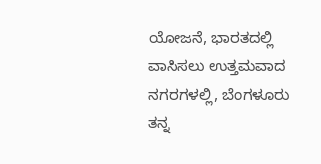ಯೋಜನೆ, ಭಾರತದಲ್ಲಿ ವಾಸಿಸಲು ಉತ್ತಮವಾದ ನಗರಗಳಲ್ಲಿ, ಬೆಂಗಳೂರು ತನ್ನ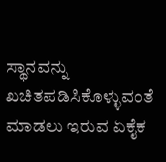ಸ್ಥಾನವನ್ನು ಖಚಿತಪಡಿಸಿಕೊಳ್ಳುವಂತೆ ಮಾಡಲು ಇರುವ ಏಕೈಕ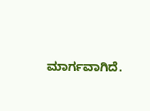ಮಾರ್ಗವಾಗಿದೆ.